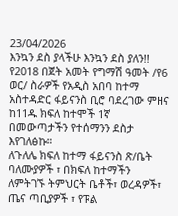23/04/2026
እንኳን ደስ ያላችሁ እንኳን ደስ ያለን!! የ2018 በጀት አመት የግማሽ ዓመት /የ6 ወር/ ስራዎች የአዲስ አበባ ከተማ አስተዳድር ፋይናንስ ቢሮ ባደረገው ምዘና ከ11ዱ ክፍለ ከተሞች 1ኛ በመውጣታችን የተሰማንን ደስታ እየገለፅኩ።
ለጉለሌ ክፍለ ከተማ ፋይናንስ ጽ/ቤት ባለሙያዎች ፣ በክፍለ ከተማችን ለምትገኙ ትምህርት ቤቶች፣ ወረዳዎች፣ ጤና ጣቢያዎች ፣ የፑል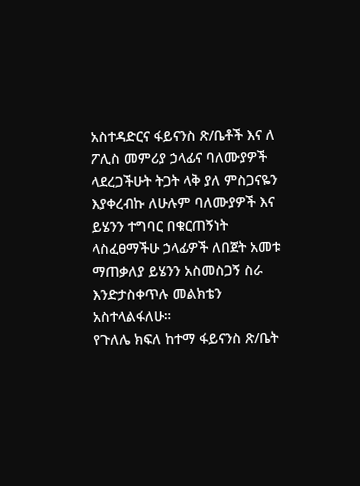አስተዳድርና ፋይናንስ ጽ/ቤቶች እና ለ ፖሊስ መምሪያ ኃላፊና ባለሙያዎች ላደረጋችሁት ትጋት ላቅ ያለ ምስጋናዬን እያቀረብኩ ለሁሉም ባለሙያዎች እና ይሄንን ተግባር በቁርጠኝነት ላስፈፀማችሁ ኃላፊዎች ለበጀት አመቱ ማጠቃለያ ይሄንን አስመስጋኝ ስራ እንድታስቀጥሉ መልክቴን አስተላልፋለሁ።
የጉለሌ ክፍለ ከተማ ፋይናንስ ጽ/ቤት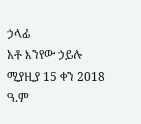ኃላፊ
አቶ እንየው ኃይሉ
ሚያዚያ 15 ቀን 2018 ዓ.ም